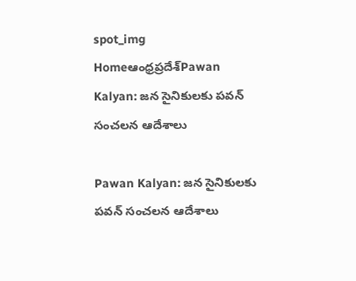spot_img
Homeఆంధ్రప్రదేశ్‌Pawan Kalyan: జన సైనికులకు పవన్ సంచలన ఆదేశాలు

Pawan Kalyan: జన సైనికులకు పవన్ సంచలన ఆదేశాలు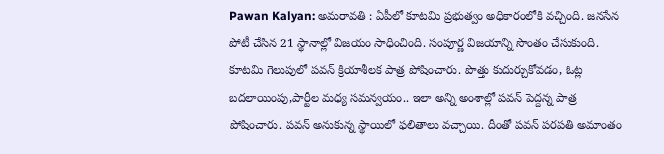Pawan Kalyan: అమరావతి : ఏపీలో కూటమి ప్రభుత్వం అధికారంలోకి వచ్చింది. జనసేన పోటీ చేసిన 21 స్థానాల్లో విజయం సాధించింది. సంపూర్ణ విజయాన్ని సొంతం చేసుకుంది. కూటమి గెలుపులో పవన్ క్రియాశీలక పాత్ర పోషించారు. పొత్తు కుదుర్చుకోవడం, ఓట్ల బదలాయింపు,పార్టీల మధ్య సమన్వయం.. ఇలా అన్ని అంశాల్లో పవన్ పెద్దన్న పాత్ర పోషించారు. పవన్ అనుకున్న స్థాయిలో ఫలితాలు వచ్చాయి. దీంతో పవన్ పరపతి అమాంతం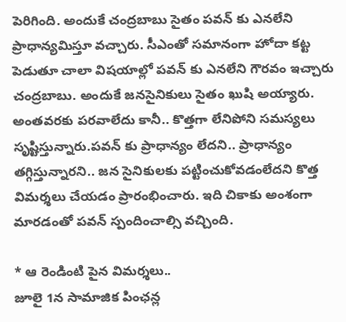పెరిగింది. అందుకే చంద్రబాబు సైతం పవన్ కు ఎనలేని ప్రాధాన్యమిస్తూ వచ్చారు. సీఎంతో సమానంగా హోదా కట్ట పెడుతూ చాలా విషయాల్లో పవన్ కు ఎనలేని గౌరవం ఇచ్చారు చంద్రబాబు. అందుకే జనసైనికులు సైతం ఖుషి అయ్యారు. అంతవరకు పరవాలేదు కానీ.. కొత్తగా లేనిపోని సమస్యలు సృష్టిస్తున్నారు.పవన్ కు ప్రాధాన్యం లేదని.. ప్రాధాన్యం తగ్గిస్తున్నారని.. జన సైనికులకు పట్టించుకోవడంలేదని కొత్త విమర్శలు చేయడం ప్రారంభించారు. ఇది చికాకు అంశంగా మారడంతో పవన్ స్పందించాల్సి వచ్చింది.

* ఆ రెండింటి పైన విమర్శలు..
జూలై 1న సామాజిక పింఛన్ల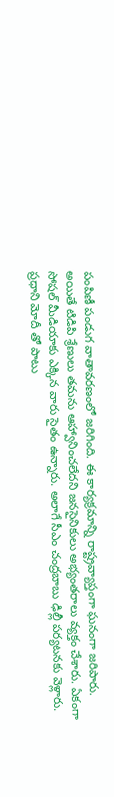పంపిణీ పండుగ వాతావరణంలో జరిగింది. ఈ కార్యక్రమాన్ని రాష్ట్రవ్యాప్తంగా ఘనంగా జరిపారు. అయితే టిడిపి శ్రేణులు తమను ఆహ్వానించలేదని జనసైనికులు అభ్యంతరాలు వ్యక్తం చేశారు. ఏకంగా సోషల్ మీడియాకు ఎక్కిన వారు సైతం ఉన్నారు. అలాగే సీఎం చంద్రబాబు ఢిల్లీ పర్యటనకు వెళ్లారు. ప్రధాని మోదీ తో పాటు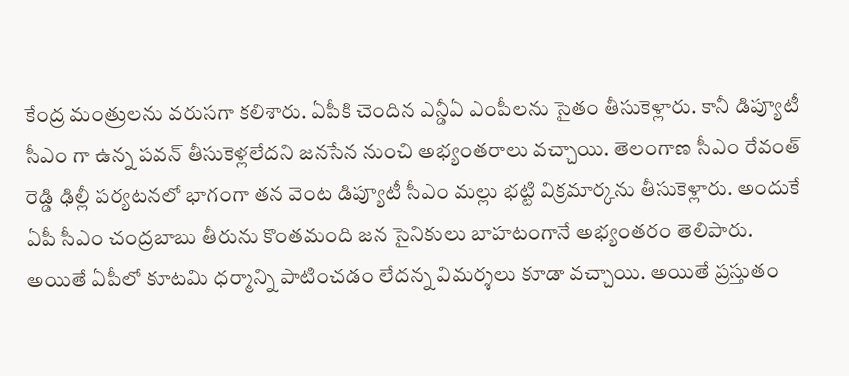కేంద్ర మంత్రులను వరుసగా కలిశారు. ఏపీకి చెందిన ఎన్డీఏ ఎంపీలను సైతం తీసుకెళ్లారు. కానీ డిప్యూటీ సీఎం గా ఉన్న పవన్ తీసుకెళ్లలేదని జనసేన నుంచి అభ్యంతరాలు వచ్చాయి. తెలంగాణ సీఎం రేవంత్ రెడ్డి ఢిల్లీ పర్యటనలో భాగంగా తన వెంట డిప్యూటీ సీఎం మల్లు భట్టి విక్రమార్కను తీసుకెళ్లారు. అందుకే ఏపీ సీఎం చంద్రబాబు తీరును కొంతమంది జన సైనికులు బాహటంగానే అభ్యంతరం తెలిపారు. అయితే ఏపీలో కూటమి ధర్మాన్ని పాటించడం లేదన్న విమర్శలు కూడా వచ్చాయి. అయితే ప్రస్తుతం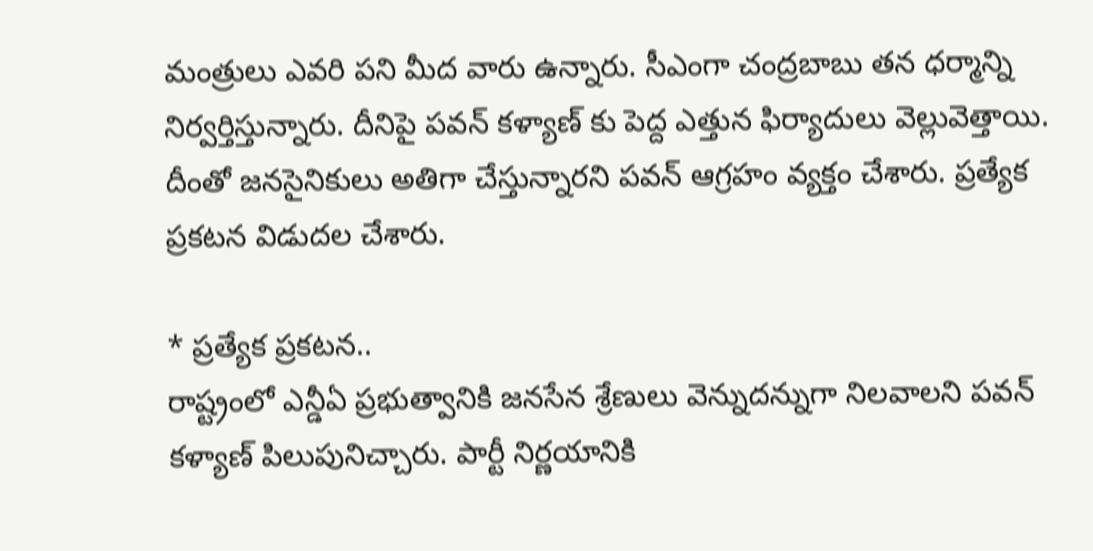మంత్రులు ఎవరి పని మీద వారు ఉన్నారు. సీఎంగా చంద్రబాబు తన ధర్మాన్ని నిర్వర్తిస్తున్నారు. దీనిపై పవన్ కళ్యాణ్ కు పెద్ద ఎత్తున ఫిర్యాదులు వెల్లువెత్తాయి. దీంతో జనసైనికులు అతిగా చేస్తున్నారని పవన్ ఆగ్రహం వ్యక్తం చేశారు. ప్రత్యేక ప్రకటన విడుదల చేశారు.

* ప్రత్యేక ప్రకటన..
రాష్ట్రంలో ఎన్డీఏ ప్రభుత్వానికి జనసేన శ్రేణులు వెన్నుదన్నుగా నిలవాలని పవన్ కళ్యాణ్ పిలుపునిచ్చారు. పార్టీ నిర్ణయానికి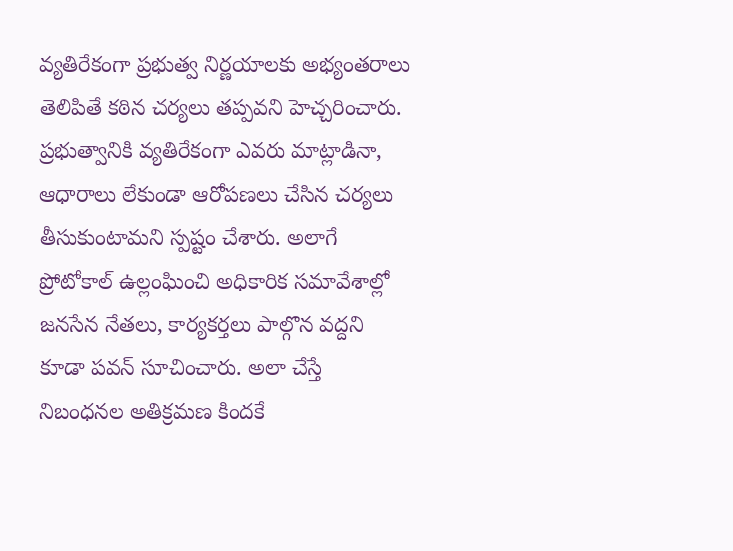వ్యతిరేకంగా ప్రభుత్వ నిర్ణయాలకు అభ్యంతరాలు తెలిపితే కఠిన చర్యలు తప్పవని హెచ్చరించారు. ప్రభుత్వానికి వ్యతిరేకంగా ఎవరు మాట్లాడినా, ఆధారాలు లేకుండా ఆరోపణలు చేసిన చర్యలు తీసుకుంటామని స్పష్టం చేశారు. అలాగే ప్రోటోకాల్ ఉల్లంఘించి అధికారిక సమావేశాల్లో జనసేన నేతలు, కార్యకర్తలు పాల్గొన వద్దని కూడా పవన్ సూచించారు. అలా చేస్తే నిబంధనల అతిక్రమణ కిందకే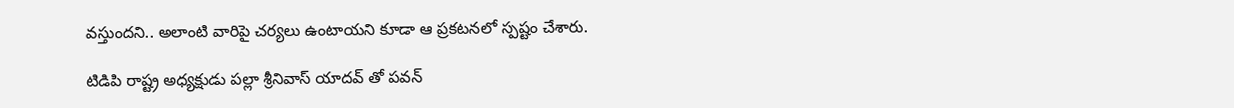వస్తుందని.. అలాంటి వారిపై చర్యలు ఉంటాయని కూడా ఆ ప్రకటనలో స్పష్టం చేశారు.

టిడిపి రాష్ట్ర అధ్యక్షుడు పల్లా శ్రీనివాస్ యాదవ్ తో పవన్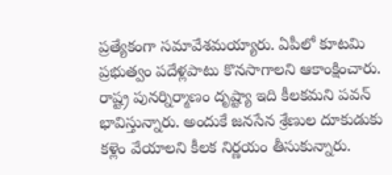ప్రత్యేకంగా సమావేశమయ్యారు. ఏపీలో కూటమి ప్రభుత్వం పదేళ్లపాటు కొనసాగాలని ఆకాంక్షించారు. రాష్ట్ర పునర్నిర్మాణం దృష్ట్యా ఇది కీలకమని పవన్ భావిస్తున్నారు. అందుకే జనసేన శ్రేణుల దూకుడుకు కళ్లెం వేయాలని కీలక నిర్ణయం తీసుకున్నారు.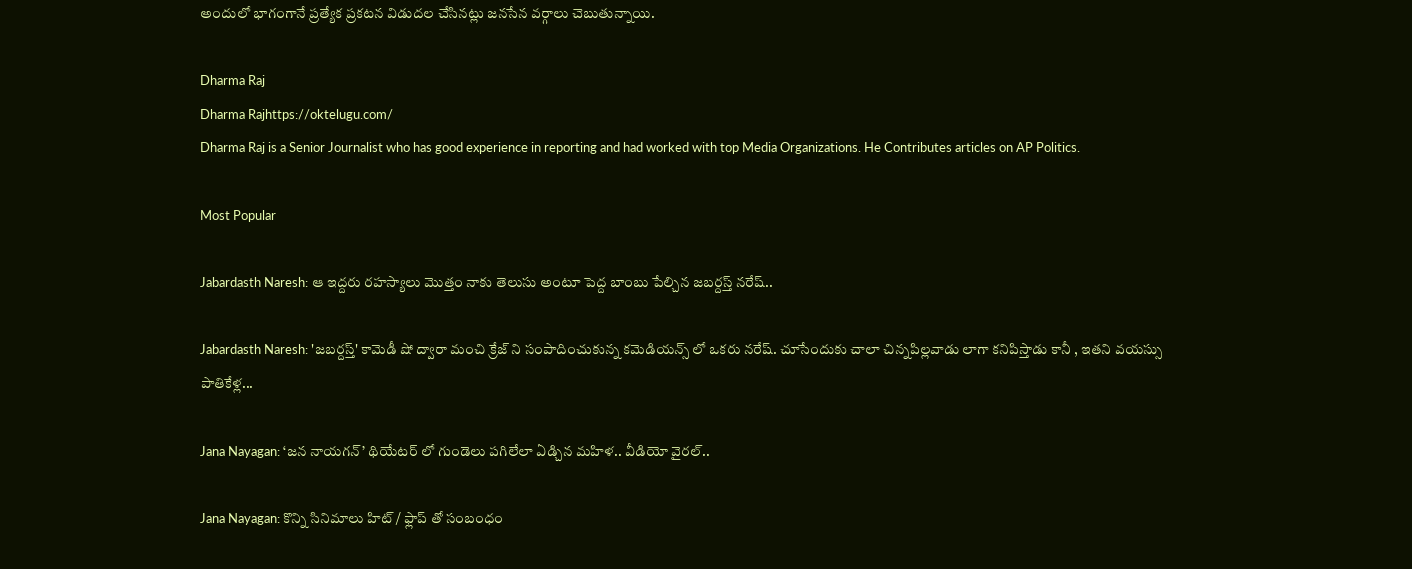అందులో భాగంగానే ప్రత్యేక ప్రకటన విడుదల చేసినట్లు జనసేన వర్గాలు చెబుతున్నాయి.

Dharma Raj
Dharma Rajhttps://oktelugu.com/
Dharma Raj is a Senior Journalist who has good experience in reporting and had worked with top Media Organizations. He Contributes articles on AP Politics.

Most Popular

Jabardasth Naresh: ఆ ఇద్దరు రహస్యాలు మొత్తం నాకు తెలుసు అంటూ పెద్ద బాంబు పేల్చిన జబర్దస్త్ నరేష్..

Jabardasth Naresh: 'జబర్దస్త్' కామెడీ షో ద్వారా మంచి క్రేజ్ ని సంపాదించుకున్న కమెడియన్స్ లో ఒకరు నరేష్. చూసేందుకు చాలా చిన్నపిల్లవాడు లాగా కనిపిస్తాడు కానీ , ఇతని వయస్సు పాతికేళ్ల...

Jana Nayagan: ‘జన నాయగన్’ థియేటర్ లో గుండెలు పగిలేలా ఏడ్చిన మహిళ.. వీడియో వైరల్..

Jana Nayagan: కొన్ని సినిమాలు హిట్ / ఫ్లాప్ తో సంబంధం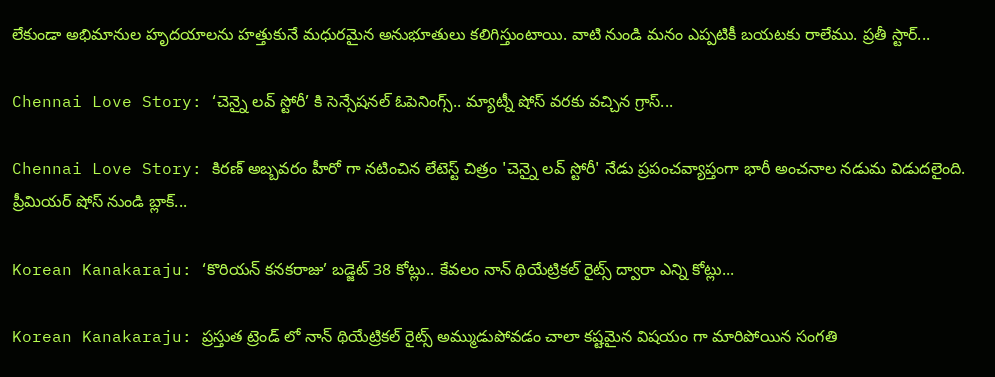లేకుండా అభిమానుల హృదయాలను హత్తుకునే మధురమైన అనుభూతులు కలిగిస్తుంటాయి. వాటి నుండి మనం ఎప్పటికీ బయటకు రాలేము. ప్రతీ స్టార్...

Chennai Love Story: ‘చెన్నై లవ్ స్టోరీ’ కి సెన్సేషనల్ ఓపెనింగ్స్.. మ్యాట్నీ షోస్ వరకు వచ్చిన గ్రాస్...

Chennai Love Story: కిరణ్ అబ్బవరం హీరో గా నటించిన లేటెస్ట్ చిత్రం 'చెన్నై లవ్ స్టోరీ' నేడు ప్రపంచవ్యాప్తంగా భారీ అంచనాల నడుమ విడుదలైంది. ప్రీమియర్ షోస్ నుండి బ్లాక్...

Korean Kanakaraju: ‘కొరియన్ కనకరాజు’ బడ్జెట్ 38 కోట్లు.. కేవలం నాన్ థియేట్రికల్ రైట్స్ ద్వారా ఎన్ని కోట్లు...

Korean Kanakaraju: ప్రస్తుత ట్రెండ్ లో నాన్ థియేట్రికల్ రైట్స్ అమ్ముడుపోవడం చాలా కష్టమైన విషయం గా మారిపోయిన సంగతి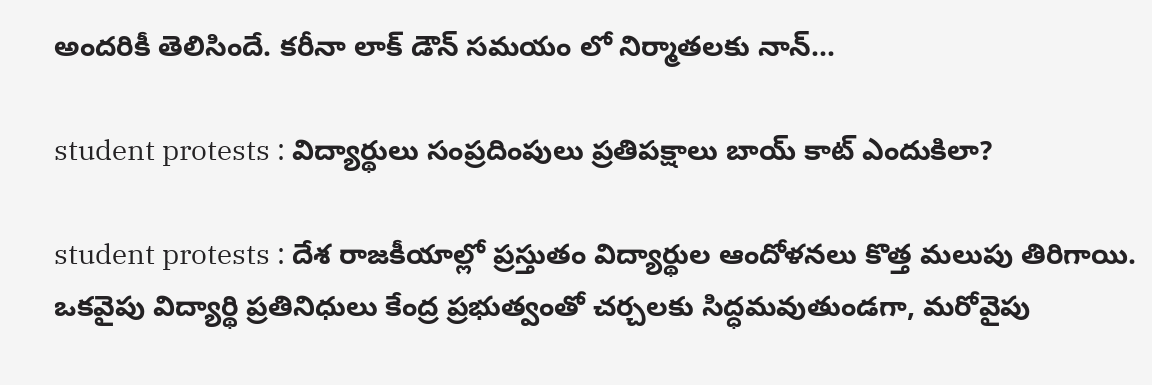అందరికీ తెలిసిందే. కరీనా లాక్ డౌన్ సమయం లో నిర్మాతలకు నాన్...

student protests : విద్యార్థులు సంప్రదింపులు ప్రతిపక్షాలు బాయ్ కాట్ ఎందుకిలా?

student protests : దేశ రాజకీయాల్లో ప్రస్తుతం విద్యార్థుల ఆందోళనలు కొత్త మలుపు తిరిగాయి. ఒకవైపు విద్యార్థి ప్రతినిధులు కేంద్ర ప్రభుత్వంతో చర్చలకు సిద్ధమవుతుండగా, మరోవైపు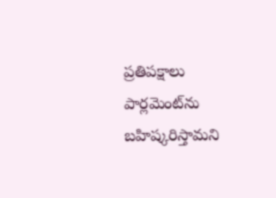ప్రతిపక్షాలు పార్లమెంట్‌ను బహిష్కరిస్తామని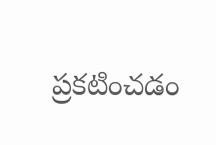ప్రకటించడం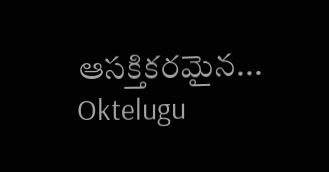ఆసక్తికరమైన...
Oktelugu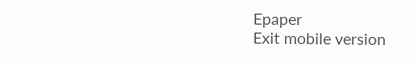Epaper
Exit mobile version